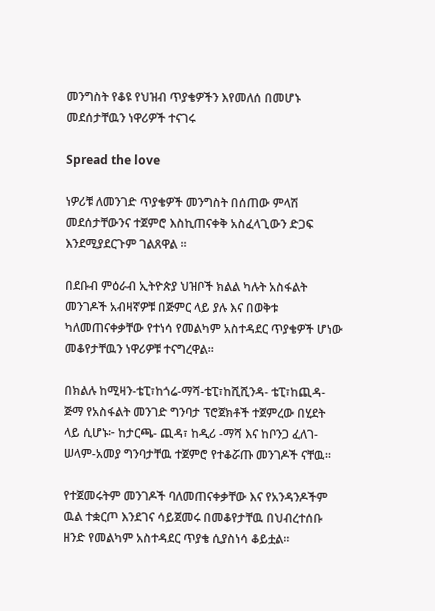መንግስት የቆዩ የህዝብ ጥያቄዎችን እየመለሰ በመሆኑ መደሰታቸዉን ነዋሪዎች ተናገሩ

Spread the love

ነዎሪቹ ለመንገድ ጥያቄዎች መንግስት በሰጠው ምላሽ መደሰታቸውንና ተጀምሮ እስኪጠናቀቅ አስፈላጊውን ድጋፍ እንደሚያደርጉም ገልጸዋል ፡፡

በደቡብ ምዕራብ ኢትዮጵያ ህዝቦች ክልል ካሉት አስፋልት መንገዶች አብዛኛዎቹ በጅምር ላይ ያሉ እና በወቅቱ ካለመጠናቀቃቸው የተነሳ የመልካም አስተዳደር ጥያቄዎች ሆነው መቆየታቸዉን ነዋሪዎቹ ተናግረዋል።

በክልሉ ከሚዛን-ቴፒ፣ከጎሬ-ማሻ-ቴፒ፣ከሺሺንዳ- ቴፒ፣ከጪዳ- ጅማ የአስፋልት መንገድ ግንባታ ፕሮጀክቶች ተጀምረው በሂደት ላይ ሲሆኑ፦ ከታርጫ- ጪዳ፣ ከዲሪ -ማሻ እና ከቦንጋ ፈለገ-ሠላም-አመያ ግንባታቸዉ ተጀምሮ የተቆሯጡ መንገዶች ናቸዉ።

የተጀመሩትም መንገዶች ባለመጠናቀቃቸው እና የአንዳንዶችም ዉል ተቋርጦ እንደገና ሳይጀመሩ በመቆየታቸዉ በህብረተሰቡ ዘንድ የመልካም አስተዳደር ጥያቄ ሲያስነሳ ቆይቷል።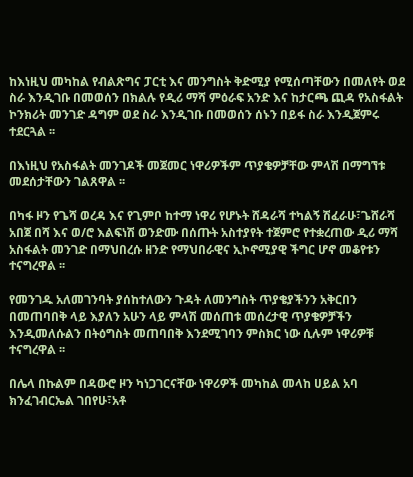ከእነዚህ መካከል የብልጽግና ፓርቲ እና መንግስት ቅድሚያ የሚሰጣቸውን በመለየት ወደ ስራ እንዲገቡ በመወሰን በክልሉ የዲሪ ማሻ ምዕራፍ አንድ እና ከታርጫ ጪዳ የአስፋልት ኮንክሪት መንገድ ዳግም ወደ ስራ እንዲገቡ በመወሰን ሰኑን በይፋ ስራ እንዲጀምሩ ተደርጓል ፡፡

በእነዚህ የአስፋልት መንገዶች መጀመር ነዋሪዎችም ጥያቄዎቻቸው ምላሽ በማግኘቱ መደሰታቸውን ገልጸዋል ፡፡

በካፋ ዞን የጌሻ ወረዳ እና የጊምቦ ከተማ ነዋሪ የሆኑት ሸዳራሻ ተካልኝ ሽፈራሁ፣ጌሸራሻ አበጀ በሻ እና ወ/ሮ እልፍነሽ ወንድሙ በሰጡት አስተያየት ተጀምሮ የተቋረጠው ዲሪ ማሻ አስፋልት መንገድ በማህበረሱ ዘንድ የማህበራዊና ኢኮኖሚያዊ ችግር ሆኖ መቆየቱን ተናግረዋል ፡፡

የመንገዱ አለመገንባት ያሰከተለውን ጉዳት ለመንግስት ጥያቄያችንን አቅርበን በመጠባበቅ ላይ እያለን አሁን ላይ ምላሽ መሰጠቱ መሰረታዊ ጥያቄዎቻችን እንዲመለሱልን በትዕግስት መጠባበቅ እንደሚገባን ምስክር ነው ሲሉም ነዋሪዎቹ ተናግረዋል ፡፡

በሌላ በኩልም በዳውሮ ዞን ካነጋገርናቸው ነዋሪዎች መካከል መላከ ሀይል አባ ክንፈገብርኤል ገበየሁ፣አቶ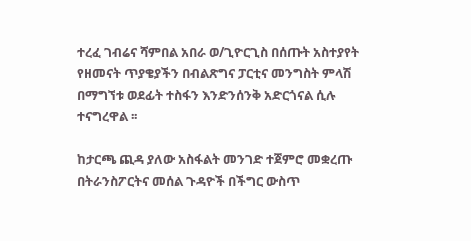ተረፈ ገብሬና ሻምበል አበራ ወ/ጊዮርጊስ በሰጡት አስተያየት የዘመናት ጥያቄያችን በብልጽግና ፓርቲና መንግስት ምላሽ በማግኘቱ ወደፊት ተስፋን እንድንሰንቅ አድርጎናል ሲሉ ተናግረዋል ፡፡

ከታርጫ ጪዳ ያለው አስፋልት መንገድ ተጀምሮ መቋረጡ በትራንስፖርትና መሰል ጉዳዮች በችግር ውስጥ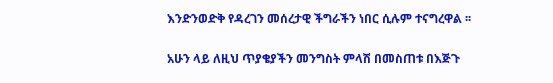እንድንወድቅ የዳረገን መሰረታዊ ችግራችን ነበር ሲሉም ተናግረዋል ፡፡

አሁን ላይ ለዚህ ጥያቄያችን መንግስት ምላሽ በመስጠቱ በእጅጉ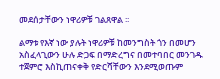መደሰታቸውን ነዋሪዎቹ ገልጸዋል ፡፡

ልማቱ የእኛ ነው ያሉት ነዋሪዎቹ ከመንግስት ጎን በመሆን አስፈላጊውን ሁሉ ድጋፍ በማድረግና በመተባበር መንገዱ ተጀምሮ እስኪጠናቀቅ የድርሻቸውን እንደሚወጡም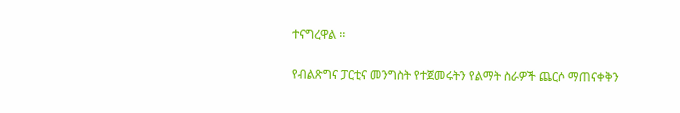ተናግረዋል ፡፡

የብልጽግና ፓርቲና መንግስት የተጀመሩትን የልማት ስራዎች ጨርሶ ማጠናቀቅን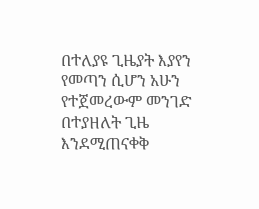በተለያዩ ጊዜያት እያየን የመጣን ሲሆን አሁን የተጀመረውም መንገድ በተያዘለት ጊዜ እንደሚጠናቀቅ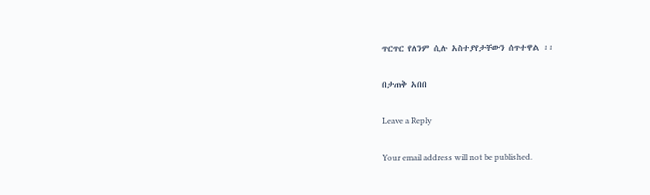ጥርጥር የለንም ሲሉ አስተያየታቸውን ሰጥተዋል ፡፡

በታጠቅ አበበ

Leave a Reply

Your email address will not be published.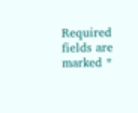Required fields are marked *